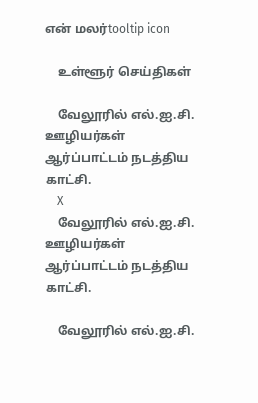என் மலர்tooltip icon

    உள்ளூர் செய்திகள்

    வேலூரில் எல்.ஐ.சி. ஊழியர்கள் ஆர்ப்பாட்டம் நடத்திய காட்சி.
    X
    வேலூரில் எல்.ஐ.சி. ஊழியர்கள் ஆர்ப்பாட்டம் நடத்திய காட்சி.

    வேலூரில் எல்.ஐ.சி.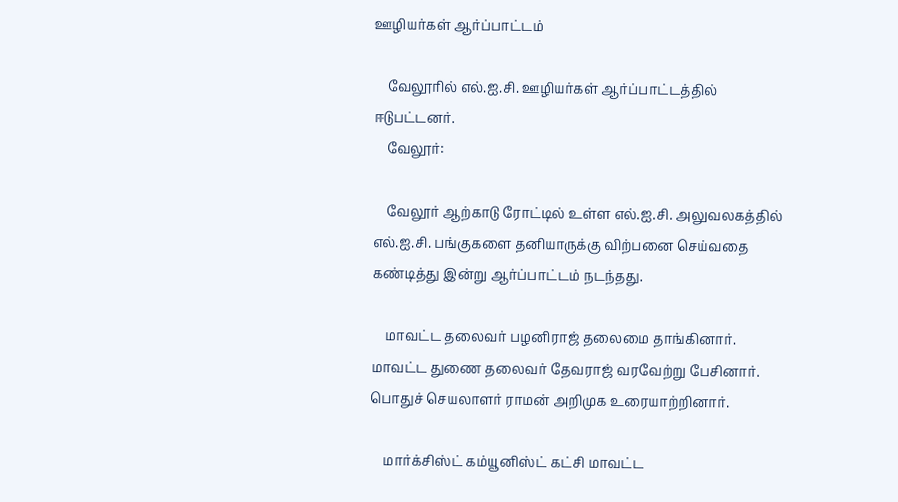ஊழியர்கள் ஆர்ப்பாட்டம்

    வேலூரில் எல்.ஐ.சி. ஊழியர்கள் ஆர்ப்பாட்டத்தில் ஈடுபட்டனர்.
    வேலூர்:

    வேலூர் ஆற்காடு ரோட்டில் உள்ள எல்.ஐ.சி. அலுவலகத்தில் எல்.ஐ.சி. பங்குகளை தனியாருக்கு விற்பனை செய்வதை கண்டித்து இன்று ஆர்ப்பாட்டம் நடந்தது.

    மாவட்ட தலைவர் பழனிராஜ் தலைமை தாங்கினார். மாவட்ட துணை தலைவர் தேவராஜ் வரவேற்று பேசினார். பொதுச் செயலாளர் ராமன் அறிமுக உரையாற்றினார்.

    மார்க்சிஸ்ட் கம்யூனிஸ்ட் கட்சி மாவட்ட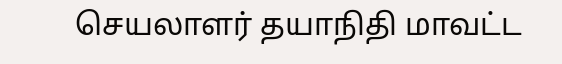செயலாளர் தயாநிதி மாவட்ட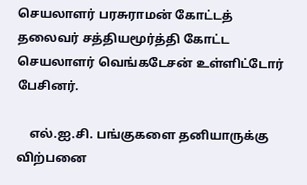செயலாளர் பரசுராமன் கோட்டத் தலைவர் சத்தியமூர்த்தி கோட்ட செயலாளர் வெங்கடேசன் உள்ளிட்டோர் பேசினர்.

    எல்.ஐ.சி. பங்குகளை தனியாருக்கு விற்பனை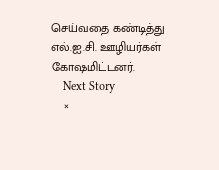செய்வதை கண்டித்து எல்.ஐ.சி. ஊழியர்கள் கோஷமிட்டனர்.
    Next Story
    ×